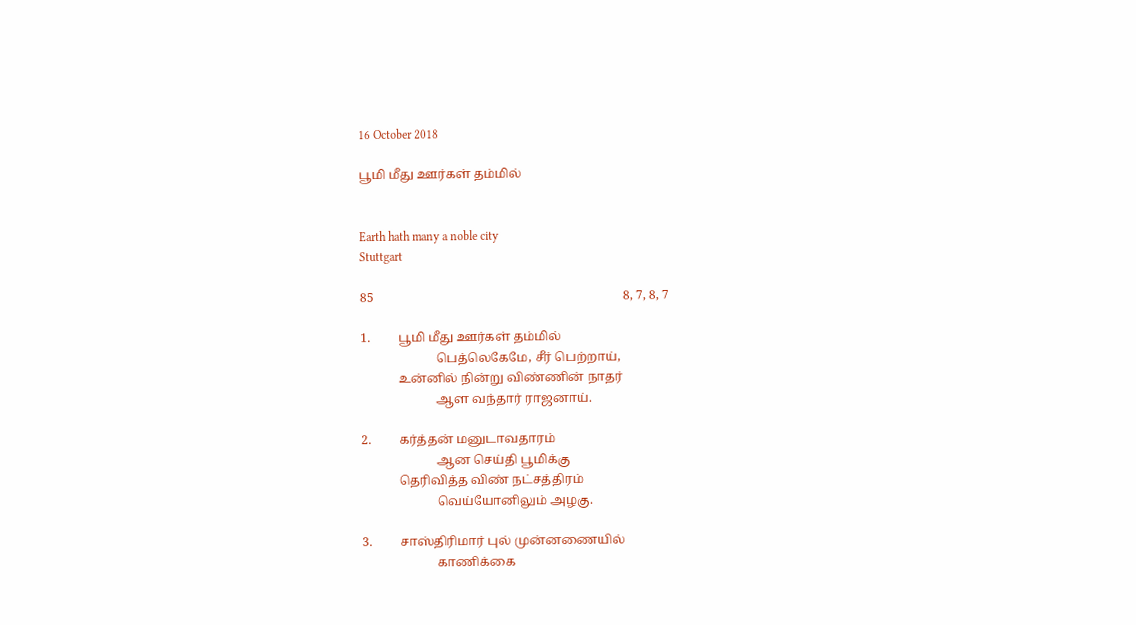16 October 2018

பூமி மீது ஊர்கள் தம்மில்


Earth hath many a noble city
Stuttgart

85                                                                                8, 7, 8, 7

1.         பூமி மீது ஊர்கள் தம்மில்
                        பெத்லெகேமே, சீர் பெற்றாய்,
            உன்னில் நின்று விண்ணின் நாதர்
                        ஆள வந்தார் ராஜனாய்.

2.         கர்த்தன் மனுடாவதாரம்
                        ஆன செய்தி பூமிக்கு
            தெரிவித்த விண் நட்சத்திரம்
                        வெய்யோனிலும் அழகு.

3.         சாஸ்திரிமார் புல் முன்னணையில்
                        காணிக்கை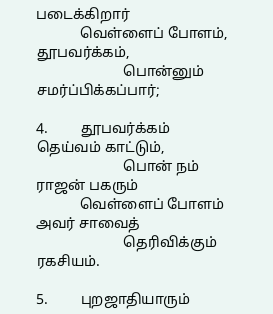படைக்கிறார்
            வெள்ளைப் போளம், தூபவர்க்கம்,
                        பொன்னும் சமர்ப்பிக்கப்பார்;

4.         தூபவர்க்கம் தெய்வம் காட்டும்,
                        பொன் நம் ராஜன் பகரும்
            வெள்ளைப் போளம் அவர் சாவைத்
                        தெரிவிக்கும் ரகசியம்.

5.         புறஜாதியாரும்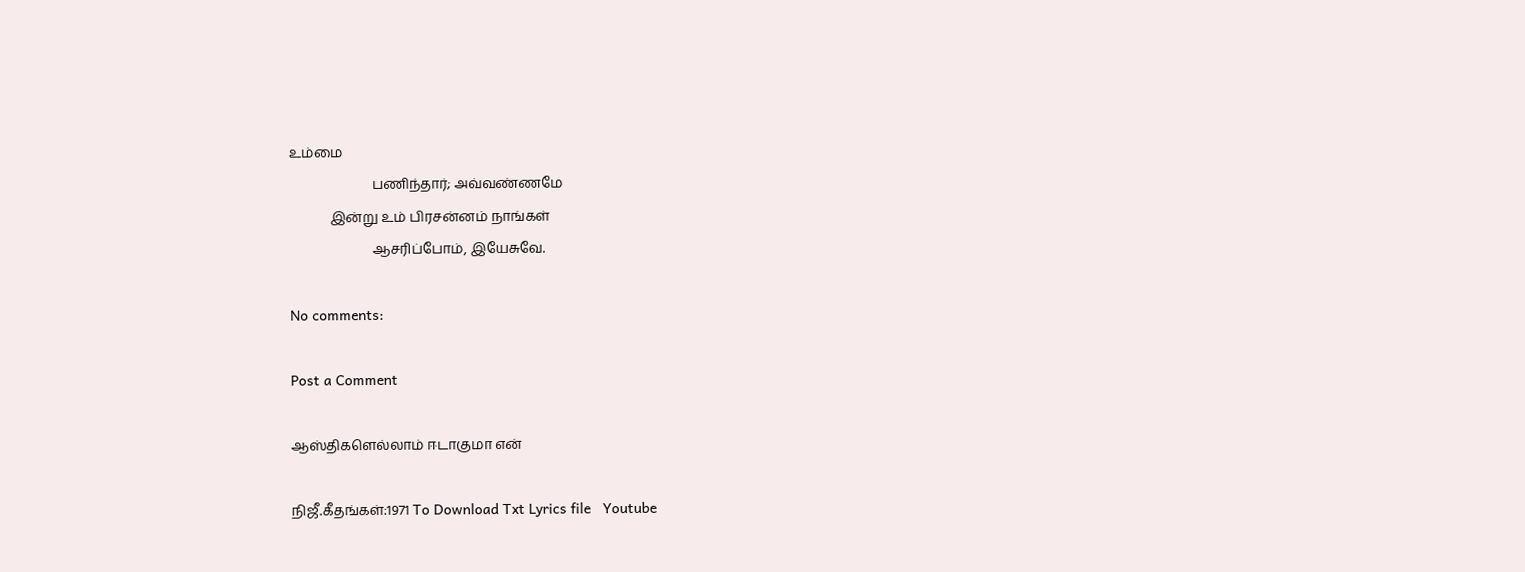உம்மை
                        பணிந்தார்; அவ்வண்ணமே
            இன்று உம் பிரசன்னம் நாங்கள்
                        ஆசரிப்போம், இயேசுவே.

No comments:

Post a Comment

ஆஸ்திகளெல்லாம் ஈடாகுமா என்

நிஜீ.கீதங்கள்:1971 To Download Txt Lyrics file   Youtube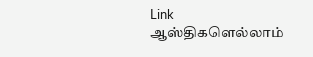Link                      ஆஸ்திகளெல்லாம்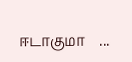ஈடாகுமா    ...